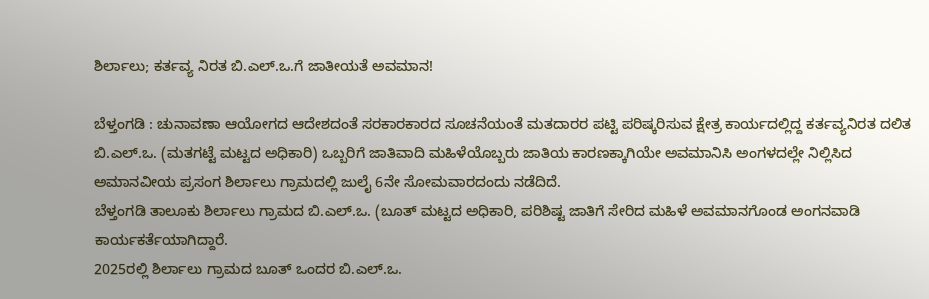ಶಿರ್ಲಾಲು; ಕರ್ತವ್ಯ ನಿರತ ಬಿ.ಎಲ್.ಒ.ಗೆ ಜಾತೀಯತೆ ಅವಮಾನ!

ಬೆಳ್ತಂಗಡಿ : ಚುನಾವಣಾ ಆಯೋಗದ ಆದೇಶದಂತೆ ಸರಕಾರಕಾರದ ಸೂಚನೆಯಂತೆ ಮತದಾರರ ಪಟ್ಟಿ ಪರಿಷ್ಕರಿಸುವ ಕ್ಷೇತ್ರ ಕಾರ್ಯದಲ್ಲಿದ್ದ ಕರ್ತವ್ಯನಿರತ ದಲಿತ ಬಿ.ಎಲ್.ಒ. (ಮತಗಟ್ಟೆ ಮಟ್ಟದ ಅಧಿಕಾರಿ) ಒಬ್ಬರಿಗೆ ಜಾತಿವಾದಿ ಮಹಿಳೆಯೊಬ್ಬರು ಜಾತಿಯ ಕಾರಣಕ್ಕಾಗಿಯೇ ಅವಮಾನಿಸಿ ಅಂಗಳದಲ್ಲೇ ನಿಲ್ಲಿಸಿದ ಅಮಾನವೀಯ ಪ್ರಸಂಗ ಶಿರ್ಲಾಲು ಗ್ರಾಮದಲ್ಲಿ ಜುಲೈ 6ನೇ ಸೋಮವಾರದಂದು ನಡೆದಿದೆ.
ಬೆಳ್ತಂಗಡಿ ತಾಲೂಕು ಶಿರ್ಲಾಲು ಗ್ರಾಮದ ಬಿ.ಎಲ್.ಒ. (ಬೂತ್ ಮಟ್ಟದ ಅಧಿಕಾರಿ, ಪರಿಶಿಷ್ಟ ಜಾತಿಗೆ ಸೇರಿದ ಮಹಿಳೆ ಅವಮಾನಗೊಂಡ ಅಂಗನವಾಡಿ ಕಾರ್ಯಕರ್ತೆಯಾಗಿದ್ದಾರೆ.
2025ರಲ್ಲಿ ಶಿರ್ಲಾಲು ಗ್ರಾಮದ ಬೂತ್ ಒಂದರ ಬಿ.ಎಲ್.ಒ.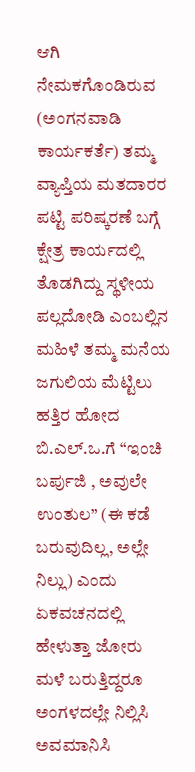ಆಗಿ ನೇಮಕಗೊಂಡಿರುವ (ಅಂಗನವಾಡಿ ಕಾರ್ಯಕರ್ತೆ) ತಮ್ಮ ವ್ಯಾಪ್ತಿಯ ಮತದಾರರ ಪಟ್ಟಿ ಪರಿಷ್ಕರಣೆ ಬಗ್ಗೆ ಕ್ಷೇತ್ರ ಕಾರ್ಯದಲ್ಲಿ ತೊಡಗಿದ್ದು ಸ್ಥಳೀಯ ಪಲ್ಲದೋಡಿ ಎಂಬಲ್ಲಿನ ಮಹಿಳೆ ತಮ್ಮ ಮನೆಯ ಜಗುಲಿಯ ಮೆಟ್ಟಿಲು ಹತ್ತಿರ ಹೋದ ಬಿ.ಎಲ್.ಒ.ಗೆ “ಇಂಚಿ ಬರ್ಪುಜಿ , ಅವುಲೇ ಉಂತುಲ” (ಈ ಕಡೆ ಬರುವುದಿಲ್ಲ, ಅಲ್ಲೇ ನಿಲ್ಲು) ಎಂದು ಏಕವಚನದಲ್ಲಿ ಹೇಳುತ್ತಾ ಜೋರು ಮಳೆ ಬರುತ್ತಿದ್ದರೂ ಅಂಗಳದಲ್ಲೇ ನಿಲ್ಲಿಸಿ ಅವಮಾನಿಸಿ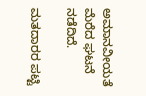ಅಮಾನವೀಯತೆ ಮೆರೆದ ಘಟನೆ ನಡೆದಿದೆ.

ಮತದಾರರ ಪಟ್ಟಿ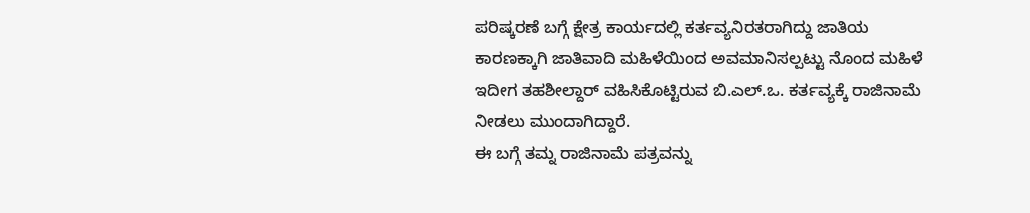ಪರಿಷ್ಕರಣೆ ಬಗ್ಗೆ ಕ್ಷೇತ್ರ ಕಾರ್ಯದಲ್ಲಿ ಕರ್ತವ್ಯನಿರತರಾಗಿದ್ದು ಜಾತಿಯ ಕಾರಣಕ್ಕಾಗಿ ಜಾತಿವಾದಿ ಮಹಿಳೆಯಿಂದ ಅವಮಾನಿಸಲ್ಪಟ್ಟು ನೊಂದ ಮಹಿಳೆ ಇದೀಗ ತಹಶೀಲ್ದಾರ್ ವಹಿಸಿಕೊಟ್ಟಿರುವ ಬಿ.ಎಲ್.ಒ. ಕರ್ತವ್ಯಕ್ಕೆ ರಾಜಿನಾಮೆ ನೀಡಲು ಮುಂದಾಗಿದ್ದಾರೆ.
ಈ ಬಗ್ಗೆ ತಮ್ನ ರಾಜಿನಾಮೆ ಪತ್ರವನ್ನು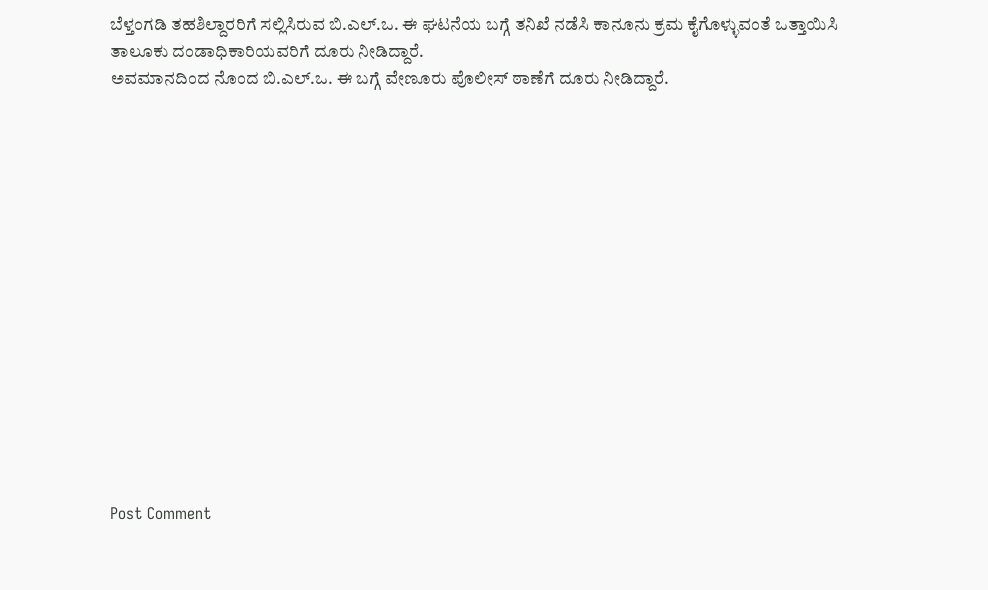ಬೆಳ್ತಂಗಡಿ ತಹಶಿಲ್ದಾರರಿಗೆ ಸಲ್ಲಿಸಿರುವ ಬಿ.ಎಲ್.ಒ. ಈ ಘಟನೆಯ ಬಗ್ಗೆ ತನಿಖೆ ನಡೆಸಿ ಕಾನೂನು ಕ್ರಮ ಕೈಗೊಳ್ಳುವಂತೆ ಒತ್ತಾಯಿಸಿ ತಾಲೂಕು ದಂಡಾಧಿಕಾರಿಯವರಿಗೆ ದೂರು ನೀಡಿದ್ದಾರೆ.
ಅವಮಾನದಿಂದ ನೊಂದ ಬಿ.ಎಲ್.ಒ. ಈ ಬಗ್ಗೆ ವೇಣೂರು ಪೊಲೀಸ್ ಠಾಣೆಗೆ ದೂರು ನೀಡಿದ್ದಾರೆ.















Post Comment